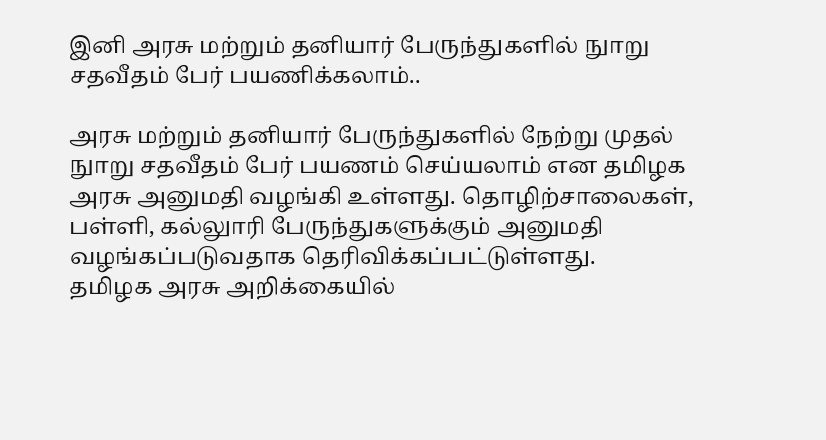இனி அரசு மற்றும் தனியார் பேருந்துகளில் நுாறு சதவீதம் பேர் பயணிக்கலாம்..

அரசு மற்றும் தனியார் பேருந்துகளில் நேற்று முதல் நுாறு சதவீதம் பேர் பயணம் செய்யலாம் என தமிழக அரசு அனுமதி வழங்கி உள்ளது. தொழிற்சாலைகள், பள்ளி, கல்லுாரி பேருந்துகளுக்கும் அனுமதி வழங்கப்படுவதாக தெரிவிக்கப்பட்டுள்ளது.
தமிழக அரசு அறிக்கையில்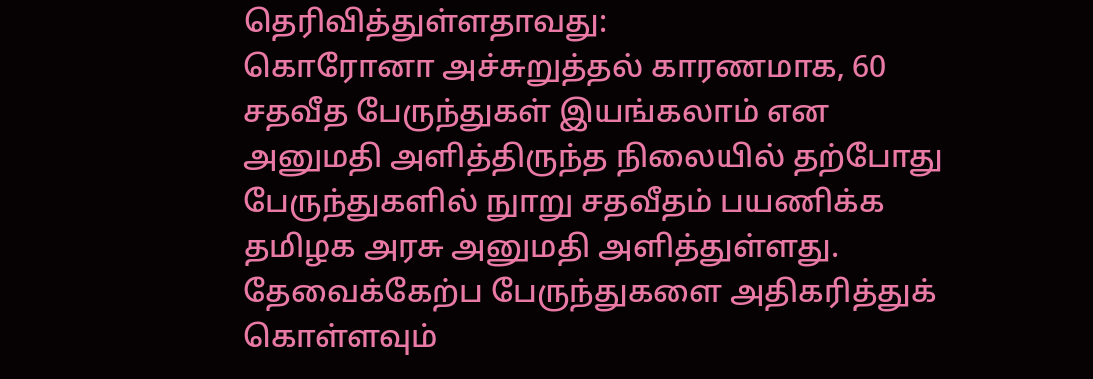தெரிவித்துள்ளதாவது:
கொரோனா அச்சுறுத்தல் காரணமாக, 60 சதவீத பேருந்துகள் இயங்கலாம் என அனுமதி அளித்திருந்த நிலையில் தற்போது பேருந்துகளில் நுாறு சதவீதம் பயணிக்க தமிழக அரசு அனுமதி அளித்துள்ளது.
தேவைக்கேற்ப பேருந்துகளை அதிகரித்துக் கொள்ளவும்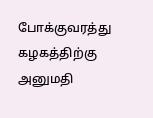போக்குவரத்து கழகத்திற்கு அனுமதி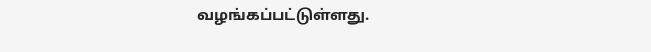வழங்கப்பட்டுள்ளது.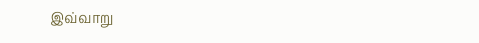இவ்வாறு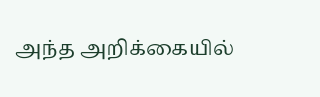அந்த அறிக்கையில்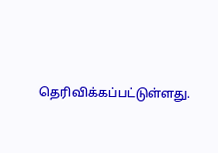தெரிவிக்கப்பட்டுள்ளது.